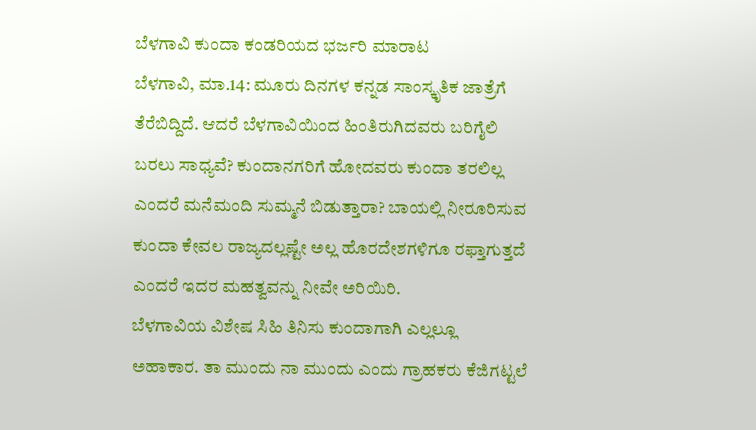ಬೆಳಗಾವಿ ಕುಂದಾ ಕಂಡರಿಯದ ಭರ್ಜರಿ ಮಾರಾಟ
ಬೆಳಗಾವಿ, ಮಾ.14: ಮೂರು ದಿನಗಳ ಕನ್ನಡ ಸಾಂಸ್ಕೃತಿಕ ಜಾತ್ರೆಗೆ ತೆರೆಬಿದ್ದಿದೆ. ಆದರೆ ಬೆಳಗಾವಿಯಿಂದ ಹಿಂತಿರುಗಿದವರು ಬರಿಗೈಲಿ ಬರಲು ಸಾಧ್ಯವೆ? ಕುಂದಾನಗರಿಗೆ ಹೋದವರು ಕುಂದಾ ತರಲಿಲ್ಲ ಎಂದರೆ ಮನೆಮಂದಿ ಸುಮ್ಮನೆ ಬಿಡುತ್ತಾರಾ? ಬಾಯಲ್ಲಿ ನೀರೂರಿಸುವ ಕುಂದಾ ಕೇವಲ ರಾಜ್ಯದಲ್ಲಷ್ಟೇ ಅಲ್ಲ ಹೊರದೇಶಗಳಿಗೂ ರಫ್ತಾಗುತ್ತದೆ ಎಂದರೆ ಇದರ ಮಹತ್ವವನ್ನು ನೀವೇ ಅರಿಯಿರಿ.
ಬೆಳಗಾವಿಯ ವಿಶೇಷ ಸಿಹಿ ತಿನಿಸು ಕುಂದಾಗಾಗಿ ಎಲ್ಲಲ್ಲೂ ಅಹಾಕಾರ. ತಾ ಮುಂದು ನಾ ಮುಂದು ಎಂದು ಗ್ರಾಹಕರು ಕೆಜಿಗಟ್ಟಲೆ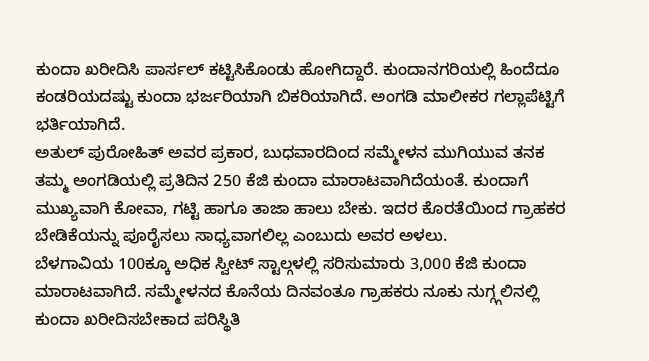ಕುಂದಾ ಖರೀದಿಸಿ ಪಾರ್ಸಲ್ ಕಟ್ಟಿಸಿಕೊಂಡು ಹೋಗಿದ್ದಾರೆ. ಕುಂದಾನಗರಿಯಲ್ಲಿ ಹಿಂದೆದೂ ಕಂಡರಿಯದಷ್ಟು ಕುಂದಾ ಭರ್ಜರಿಯಾಗಿ ಬಿಕರಿಯಾಗಿದೆ. ಅಂಗಡಿ ಮಾಲೀಕರ ಗಲ್ಲಾಪೆಟ್ಟಿಗೆ ಭರ್ತಿಯಾಗಿದೆ.
ಅತುಲ್ ಪುರೋಹಿತ್ ಅವರ ಪ್ರಕಾರ, ಬುಧವಾರದಿಂದ ಸಮ್ಮೇಳನ ಮುಗಿಯುವ ತನಕ ತಮ್ಮ ಅಂಗಡಿಯಲ್ಲಿ ಪ್ರತಿದಿನ 250 ಕೆಜಿ ಕುಂದಾ ಮಾರಾಟವಾಗಿದೆಯಂತೆ. ಕುಂದಾಗೆ ಮುಖ್ಯವಾಗಿ ಕೋವಾ, ಗಟ್ಟಿ ಹಾಗೂ ತಾಜಾ ಹಾಲು ಬೇಕು. ಇದರ ಕೊರತೆಯಿಂದ ಗ್ರಾಹಕರ ಬೇಡಿಕೆಯನ್ನು ಪೂರೈಸಲು ಸಾಧ್ಯವಾಗಲಿಲ್ಲ ಎಂಬುದು ಅವರ ಅಳಲು.
ಬೆಳಗಾವಿಯ 100ಕ್ಕೂ ಅಧಿಕ ಸ್ವೀಟ್ ಸ್ಟಾಲ್ಗಳಲ್ಲಿ ಸರಿಸುಮಾರು 3,000 ಕೆಜಿ ಕುಂದಾ ಮಾರಾಟವಾಗಿದೆ. ಸಮ್ಮೇಳನದ ಕೊನೆಯ ದಿನವಂತೂ ಗ್ರಾಹಕರು ನೂಕು ನುಗ್ಗ್ಗಲಿನಲ್ಲಿ ಕುಂದಾ ಖರೀದಿಸಬೇಕಾದ ಪರಿಸ್ಥಿತಿ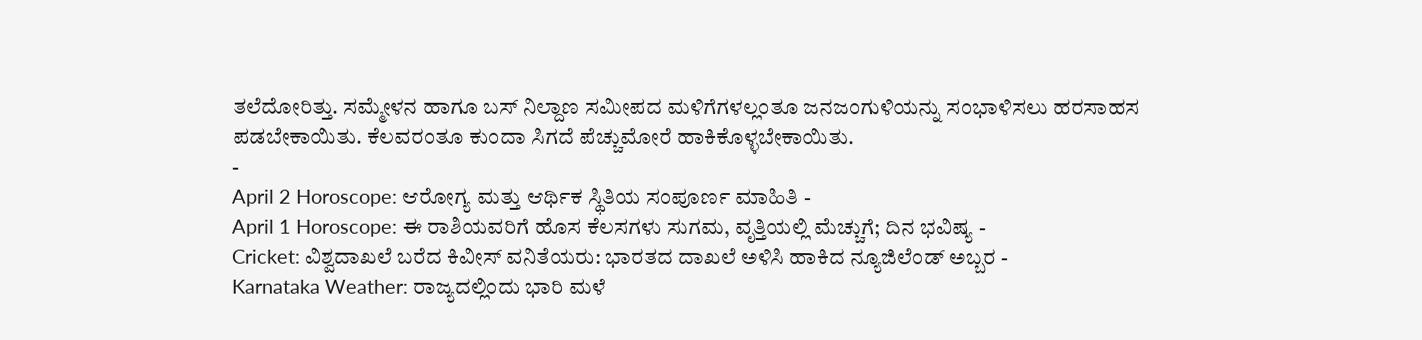ತಲೆದೋರಿತ್ತು. ಸಮ್ಮೇಳನ ಹಾಗೂ ಬಸ್ ನಿಲ್ದಾಣ ಸಮೀಪದ ಮಳಿಗೆಗಳಲ್ಲಂತೂ ಜನಜಂಗುಳಿಯನ್ನು ಸಂಭಾಳಿಸಲು ಹರಸಾಹಸ ಪಡಬೇಕಾಯಿತು. ಕೆಲವರಂತೂ ಕುಂದಾ ಸಿಗದೆ ಪೆಚ್ಚುಮೋರೆ ಹಾಕಿಕೊಳ್ಳಬೇಕಾಯಿತು.
-
April 2 Horoscope: ಆರೋಗ್ಯ ಮತ್ತು ಆರ್ಥಿಕ ಸ್ಥಿತಿಯ ಸಂಪೂರ್ಣ ಮಾಹಿತಿ -
April 1 Horoscope: ಈ ರಾಶಿಯವರಿಗೆ ಹೊಸ ಕೆಲಸಗಳು ಸುಗಮ, ವೃತ್ತಿಯಲ್ಲಿ ಮೆಚ್ಚುಗೆ; ದಿನ ಭವಿಷ್ಯ -
Cricket: ವಿಶ್ವದಾಖಲೆ ಬರೆದ ಕಿವೀಸ್ ವನಿತೆಯರು: ಭಾರತದ ದಾಖಲೆ ಅಳಿಸಿ ಹಾಕಿದ ನ್ಯೂಜಿಲೆಂಡ್ ಅಬ್ಬರ -
Karnataka Weather: ರಾಜ್ಯದಲ್ಲಿಂದು ಭಾರಿ ಮಳೆ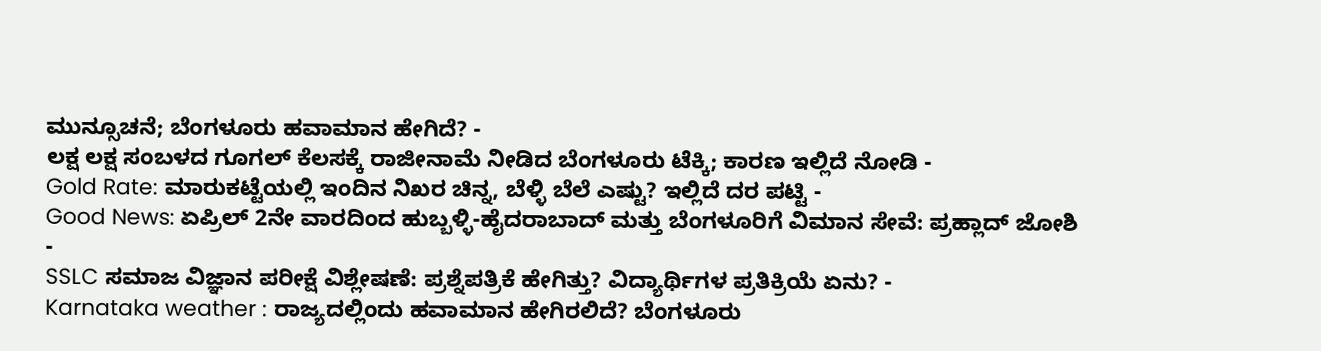ಮುನ್ಸೂಚನೆ; ಬೆಂಗಳೂರು ಹವಾಮಾನ ಹೇಗಿದೆ? -
ಲಕ್ಷ ಲಕ್ಷ ಸಂಬಳದ ಗೂಗಲ್ ಕೆಲಸಕ್ಕೆ ರಾಜೀನಾಮೆ ನೀಡಿದ ಬೆಂಗಳೂರು ಟೆಕ್ಕಿ; ಕಾರಣ ಇಲ್ಲಿದೆ ನೋಡಿ -
Gold Rate: ಮಾರುಕಟ್ಟೆಯಲ್ಲಿ ಇಂದಿನ ನಿಖರ ಚಿನ್ನ, ಬೆಳ್ಳಿ ಬೆಲೆ ಎಷ್ಟು? ಇಲ್ಲಿದೆ ದರ ಪಟ್ಟಿ -
Good News: ಏಪ್ರಿಲ್ 2ನೇ ವಾರದಿಂದ ಹುಬ್ಬಳ್ಳಿ-ಹೈದರಾಬಾದ್ ಮತ್ತು ಬೆಂಗಳೂರಿಗೆ ವಿಮಾನ ಸೇವೆ: ಪ್ರಹ್ಲಾದ್ ಜೋಶಿ -
SSLC ಸಮಾಜ ವಿಜ್ಞಾನ ಪರೀಕ್ಷೆ ವಿಶ್ಲೇಷಣೆ: ಪ್ರಶ್ನೆಪತ್ರಿಕೆ ಹೇಗಿತ್ತು? ವಿದ್ಯಾರ್ಥಿಗಳ ಪ್ರತಿಕ್ರಿಯೆ ಏನು? -
Karnataka weather : ರಾಜ್ಯದಲ್ಲಿಂದು ಹವಾಮಾನ ಹೇಗಿರಲಿದೆ? ಬೆಂಗಳೂರು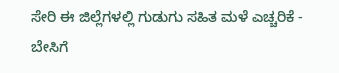ಸೇರಿ ಈ ಜಿಲ್ಲೆಗಳಲ್ಲಿ ಗುಡುಗು ಸಹಿತ ಮಳೆ ಎಚ್ಚರಿಕೆ -
ಬೇಸಿಗೆ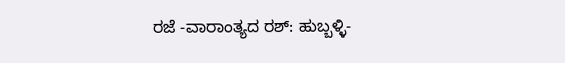ರಜೆ -ವಾರಾಂತ್ಯದ ರಶ್: ಹುಬ್ಬಳ್ಳಿ-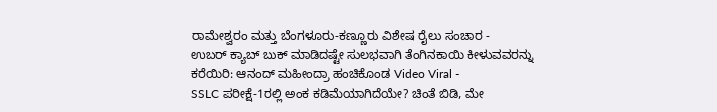ರಾಮೇಶ್ವರಂ ಮತ್ತು ಬೆಂಗಳೂರು-ಕಣ್ಣೂರು ವಿಶೇಷ ರೈಲು ಸಂಚಾರ -
ಉಬರ್ ಕ್ಯಾಬ್ ಬುಕ್ ಮಾಡಿದಷ್ಟೇ ಸುಲಭವಾಗಿ ತೆಂಗಿನಕಾಯಿ ಕೀಳುವವರನ್ನು ಕರೆಯಿರಿ: ಆನಂದ್ ಮಹೀಂದ್ರಾ ಹಂಚಿಕೊಂಡ Video Viral -
SSLC ಪರೀಕ್ಷೆ-1ರಲ್ಲಿ ಅಂಕ ಕಡಿಮೆಯಾಗಿದೆಯೇ? ಚಿಂತೆ ಬಿಡಿ, ಮೇ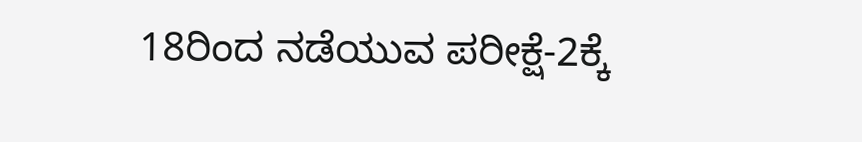18ರಿಂದ ನಡೆಯುವ ಪರೀಕ್ಷೆ-2ಕ್ಕೆ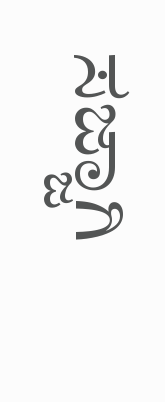ಸಜ್ಜಾಗಿ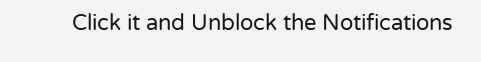Click it and Unblock the Notifications